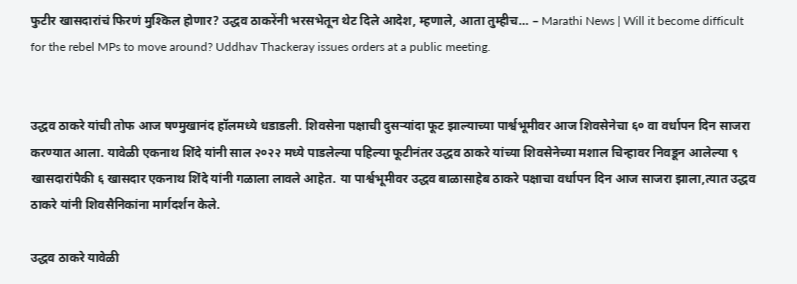फुटीर खासदारांचं फिरणं मुश्किल होणार? उद्धव ठाकरेंनी भरसभेतून थेट दिले आदेश, म्हणाले, आता तुम्हीच… – Marathi News | Will it become difficult for the rebel MPs to move around? Uddhav Thackeray issues orders at a public meeting.


उद्धव ठाकरे यांची तोफ आज षण्मुखानंद हॉलमध्ये धडाडली. शिवसेना पक्षाची दुसऱ्यांदा फूट झाल्याच्या पार्श्वभूमीवर आज शिवसेनेचा ६० वा वर्धापन दिन साजरा करण्यात आला. यावेळी एकनाथ शिंदे यांनी साल २०२२ मध्ये पाडलेल्या पहिल्या फूटीनंतर उद्धव ठाकरे यांच्या शिवसेनेच्या मशाल चिन्हावर निवडून आलेल्या ९ खासदारांपैकी ६ खासदार एकनाथ शिंदे यांनी गळाला लावले आहेत. या पार्श्वभूमीवर उद्धव बाळासाहेब ठाकरे पक्षाचा वर्धापन दिन आज साजरा झाला,त्यात उद्धव ठाकरे यांनी शिवसैनिकांना मार्गदर्शन केले.

उद्धव ठाकरे यावेळी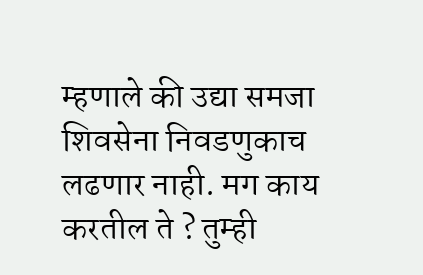म्हणाले की उद्या समजा शिवसेना निवडणुकाच लढणार नाही. मग काय करतील ते ? तुम्ही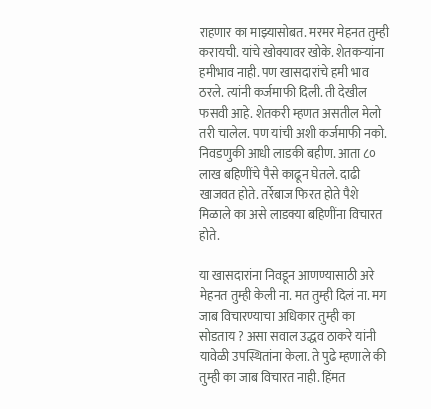राहणार का माझ्यासोबत. मरमर मेहनत तुम्ही करायची. यांचे खोक्यावर खोके. शेतकऱ्यांना हमीभाव नाही. पण खासदारांचे हमी भाव ठरले. त्यांनी कर्जमाफी दिली. ती देखील फसवी आहे. शेतकरी म्हणत असतील मेलो तरी चालेल. पण यांची अशी कर्जमाफी नको. निवडणुकी आधी लाडकी बहीण. आता ८० लाख बहिणींचे पैसे काढून घेतले. दाढी खाजवत होते. तर्रेबाज फिरत होते पैशे मिळाले का असे लाडक्या बहिणींना विचारत होते.

या खासदारांना निवडून आणण्यासाठी अरे मेहनत तुम्ही केली ना. मत तुम्ही दिलं ना. मग जाब विचारण्याचा अधिकार तुम्ही का सोडताय ? असा सवाल उद्धव ठाकरे यांनी यावेळी उपस्थितांना केला. ते पुढे म्हणाले की तुम्ही का जाब विचारत नाही. हिंमत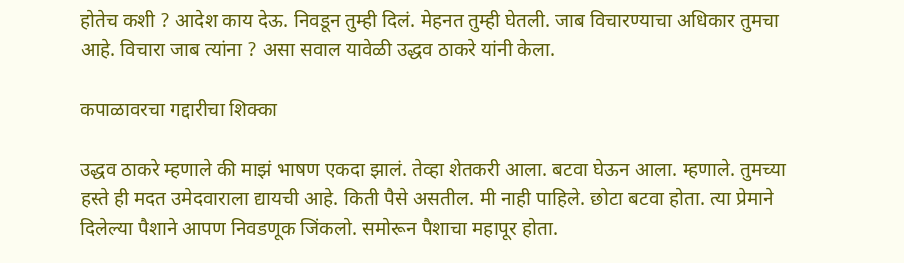होतेच कशी ? आदेश काय देऊ. निवडून तुम्ही दिलं. मेहनत तुम्ही घेतली. जाब विचारण्याचा अधिकार तुमचा आहे. विचारा जाब त्यांना ? असा सवाल यावेळी उद्धव ठाकरे यांनी केला.

कपाळावरचा गद्दारीचा शिक्का

उद्धव ठाकरे म्हणाले की माझं भाषण एकदा झालं. तेव्हा शेतकरी आला. बटवा घेऊन आला. म्हणाले. तुमच्या हस्ते ही मदत उमेदवाराला द्यायची आहे. किती पैसे असतील. मी नाही पाहिले. छोटा बटवा होता. त्या प्रेमाने दिलेल्या पैशाने आपण निवडणूक जिंकलो. समोरून पैशाचा महापूर होता.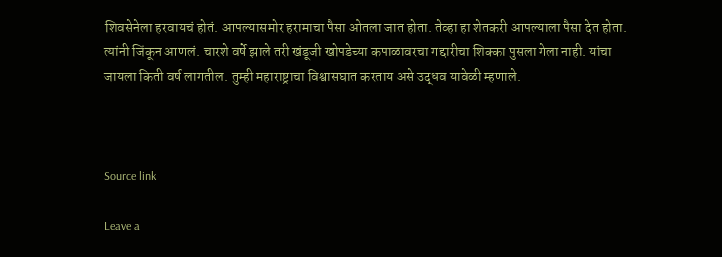शिवसेनेला हरवायचं होतं. आपल्यासमोर हरामाचा पैसा ओतला जात होता. तेव्हा हा शेतकरी आपल्याला पैसा देत होता. त्यांनी जिंकून आणलं. चारशे वर्षे झाले तरी खंडूजी खोपडेच्या कपाळावरचा गद्दारीचा शिक्का पुसला गेला नाही. यांचा जायला किती वर्ष लागतील. तुम्ही महाराष्ट्राचा विश्वासघात करताय असे उद्धव यावेळी म्हणाले.



Source link

Leave a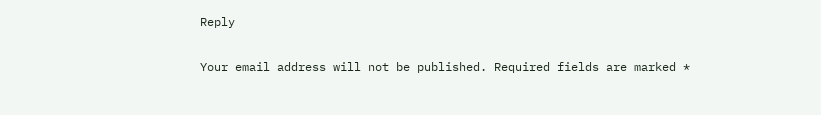Reply

Your email address will not be published. Required fields are marked *